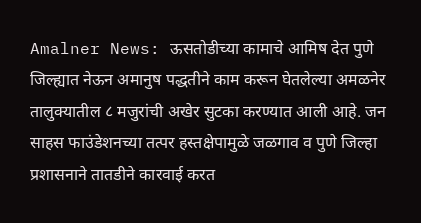Amalner News: ऊसतोडीच्या कामाचे आमिष देत पुणे जिल्ह्यात नेऊन अमानुष पद्धतीने काम करून घेतलेल्या अमळनेर तालुक्यातील ८ मजुरांची अखेर सुटका करण्यात आली आहे. जन साहस फाउंडेशनच्या तत्पर हस्तक्षेपामुळे जळगाव व पुणे जिल्हा प्रशासनाने तातडीने कारवाई करत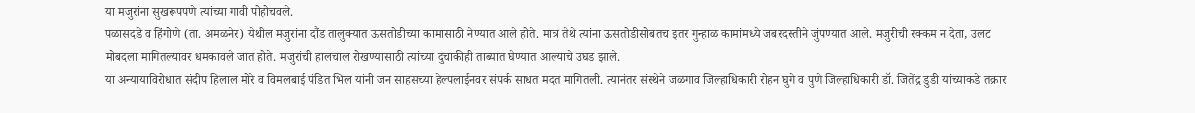या मजुरांना सुखरूपपणे त्यांच्या गावी पोहोचवले.
पळासदडे व हिंगोणे (ता. अमळनेर) येथील मजुरांना दौंड तालुक्यात ऊसतोडीच्या कामासाठी नेण्यात आले होते. मात्र तेथे त्यांना ऊसतोडीसोबतच इतर गुन्हाळ कामांमध्ये जबरदस्तीने जुंपण्यात आले. मजुरीची रक्कम न देता, उलट मोबदला मागितल्यावर धमकावले जात होते. मजुरांची हालचाल रोखण्यासाठी त्यांच्या दुचाकीही ताब्यात घेण्यात आल्याचे उघड झाले.
या अन्यायाविरोधात संदीप हिलाल मोरे व विमलबाई पंडित भिल यांनी जन साहसच्या हेल्पलाईनवर संपर्क साधत मदत मागितली. त्यानंतर संस्थेने जळगाव जिल्हाधिकारी रोहन घुगे व पुणे जिल्हाधिकारी डॉ. जितेंद्र डुडी यांच्याकडे तक्रार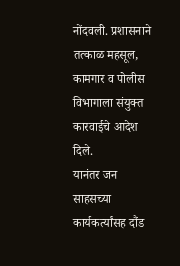नोंदवली. प्रशासनाने तत्काळ महसूल, कामगार व पोलीस विभागाला संयुक्त कारवाईचे आदेश दिले.
यानंतर जन साहसच्या कार्यकर्त्यांसह दौंड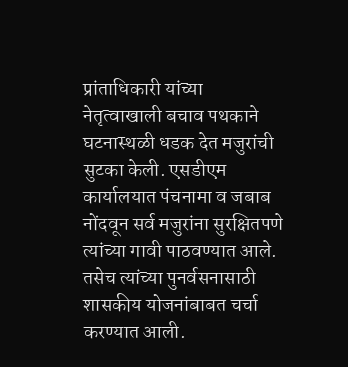प्रांताधिकारी यांच्या नेतृत्वाखाली बचाव पथकाने घटनास्थळी धडक देत मजुरांची सुटका केली. एसडीएम कार्यालयात पंचनामा व जबाब नोंदवून सर्व मजुरांना सुरक्षितपणे त्यांच्या गावी पाठवण्यात आले. तसेच त्यांच्या पुनर्वसनासाठी शासकीय योजनांबाबत चर्चा करण्यात आली.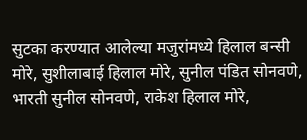सुटका करण्यात आलेल्या मजुरांमध्ये हिलाल बन्सी मोरे, सुशीलाबाई हिलाल मोरे, सुनील पंडित सोनवणे, भारती सुनील सोनवणे, राकेश हिलाल मोरे,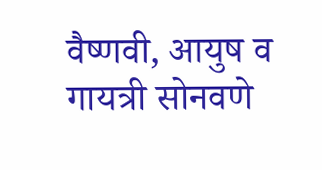वैष्णवी, आयुष व गायत्री सोनवणे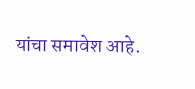यांचा समावेश आहे.